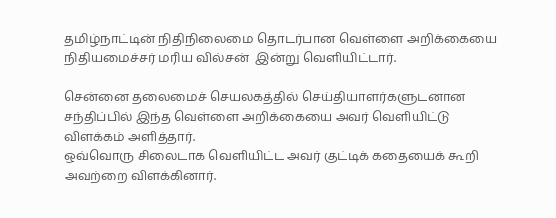தமிழ்நாட்டின் நிதிநிலைமை தொடர்பான வெள்ளை அறிக்கையை நிதியமைச்சர் மரிய வில்சன்  இன்று வெளியிட்டார்.

சென்னை தலைமைச் செயலகத்தில் செய்தியாளர்களுடனான சந்திப்பில் இந்த வெள்ளை அறிக்கையை அவர் வெளியிட்டு விளக்கம் அளித்தார்.
ஒவ்வொரு சிலைடாக வெளியிட்ட அவர் குட்டிக் கதையைக் கூறி அவற்றை விளக்கினார்.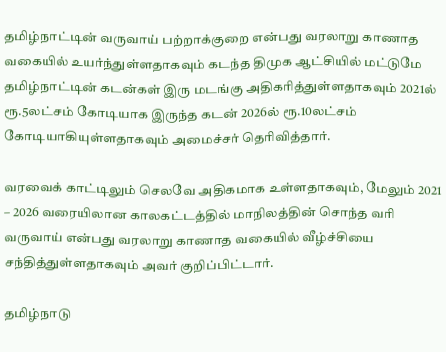தமிழ்நாட்டின் வருவாய் பற்றாக்குறை என்பது வரலாறு காணாத வகையில் உயர்ந்துள்ளதாகவும் கடந்த திமுக ஆட்சியில் மட்டுமே தமிழ்நாட்டின் கடன்கள் இரு மடங்கு அதிகரித்துள்ளதாகவும் 2021ல் ரூ.5லட்சம் கோடியாக இருந்த கடன் 2026ல் ரூ.10லட்சம் கோடியாகியுள்ளதாகவும் அமைச்சர் தெரிவித்தார்.

வரவைக் காட்டிலும் செலவே அதிகமாக உள்ளதாகவும், மேலும் 2021 – 2026 வரையிலான காலகட்டத்தில் மாநிலத்தின் சொந்த வரி வருவாய் என்பது வரலாறு காணாத வகையில் வீழ்ச்சியை சந்தித்துள்ளதாகவும் அவர் குறிப்பிட்டார்.

தமிழ்நாடு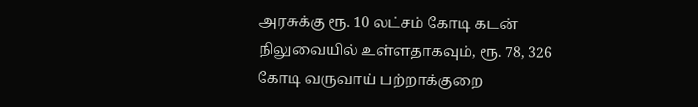அரசுக்கு ரூ. 10 லட்சம் கோடி கடன் நிலுவையில் உள்ளதாகவும், ரூ. 78, 326 கோடி வருவாய் பற்றாக்குறை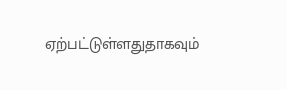ஏற்பட்டுள்ளதுதாகவும்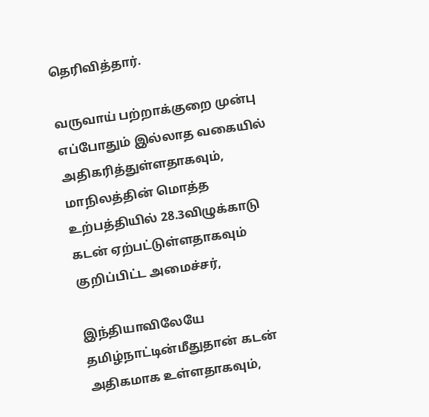தெரிவித்தார்.

வருவாய் பற்றாக்குறை முன்பு எப்போதும் இல்லாத வகையில் அதிகரித்துள்ளதாகவும், மாநிலத்தின் மொத்த உற்பத்தியில் 28.3விழுக்காடு  கடன் ஏற்பட்டுள்ளதாகவும் குறிப்பிட்ட அமைச்சர்,

இந்தியாவிலேயே தமிழ்நாட்டின்மீதுதான் கடன் அதிகமாக உள்ளதாகவும்,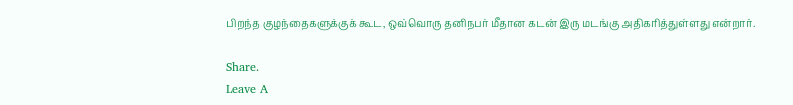பிறந்த குழந்தைகளுக்குக் கூட, ஒவ்வொரு தனிநபர் மீதான கடன் இரு மடங்கு அதிகரித்துள்ளது என்றார்.

Share.
Leave A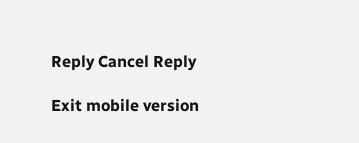Reply Cancel Reply

Exit mobile version